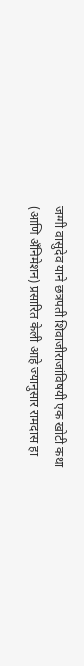जग्गी वासुदेव याने छत्रपती शिवाजीराजांविषयी एक खोटी कथा (आणि अँनिमेशन) प्रसारित केली आहे ज्यानुसार रामदास हा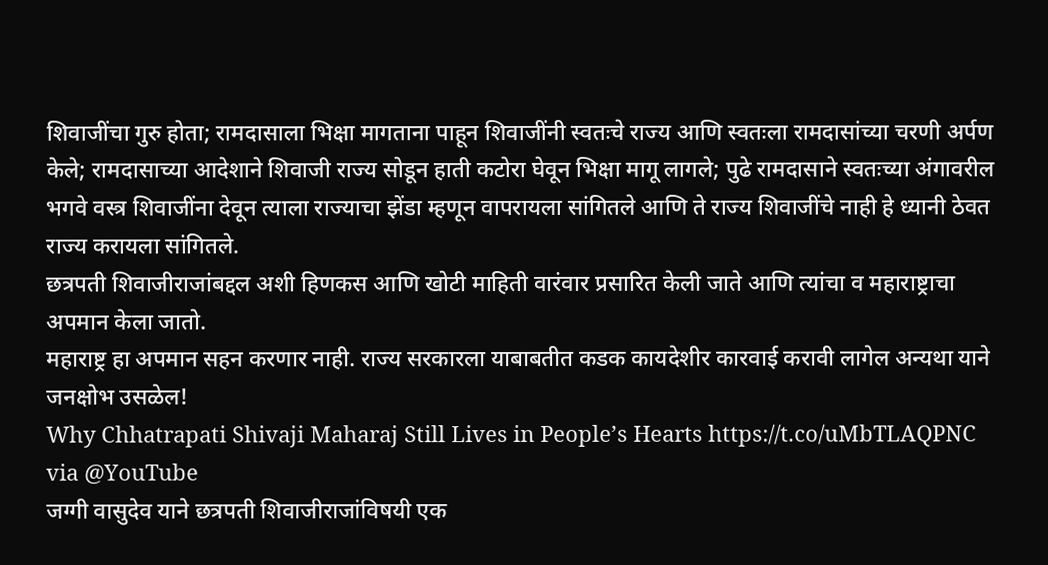शिवाजींचा गुरु होता; रामदासाला भिक्षा मागताना पाहून शिवाजींनी स्वतःचे राज्य आणि स्वतःला रामदासांच्या चरणी अर्पण केले; रामदासाच्या आदेशाने शिवाजी राज्य सोडून हाती कटोरा घेवून भिक्षा मागू लागले; पुढे रामदासाने स्वतःच्या अंगावरील भगवे वस्त्र शिवाजींना देवून त्याला राज्याचा झेंडा म्हणून वापरायला सांगितले आणि ते राज्य शिवाजींचे नाही हे ध्यानी ठेवत राज्य करायला सांगितले.
छत्रपती शिवाजीराजांबद्दल अशी हिणकस आणि खोटी माहिती वारंवार प्रसारित केली जाते आणि त्यांचा व महाराष्ट्राचा अपमान केला जातो.
महाराष्ट्र हा अपमान सहन करणार नाही. राज्य सरकारला याबाबतीत कडक कायदेशीर कारवाई करावी लागेल अन्यथा याने जनक्षोभ उसळेल!
Why Chhatrapati Shivaji Maharaj Still Lives in People’s Hearts https://t.co/uMbTLAQPNC via @YouTube
जग्गी वासुदेव याने छत्रपती शिवाजीराजांविषयी एक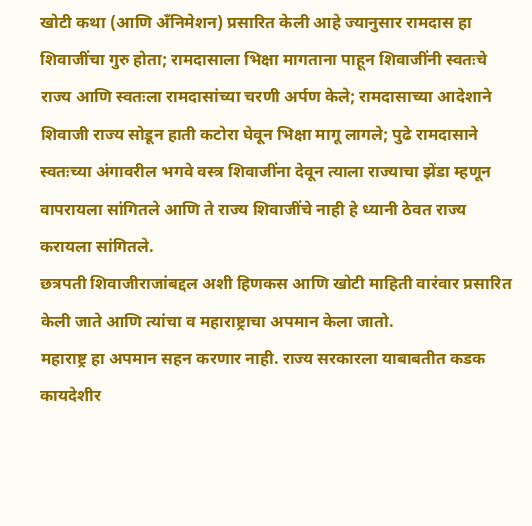खोटी कथा (आणि अँनिमेशन) प्रसारित केली आहे ज्यानुसार रामदास हा शिवाजींचा गुरु होता; रामदासाला भिक्षा मागताना पाहून शिवाजींनी स्वतःचे राज्य आणि स्वतःला रामदासांच्या चरणी अर्पण केले; रामदासाच्या आदेशाने शिवाजी राज्य सोडून हाती कटोरा घेवून भिक्षा मागू लागले; पुढे रामदासाने स्वतःच्या अंगावरील भगवे वस्त्र शिवाजींना देवून त्याला राज्याचा झेंडा म्हणून वापरायला सांगितले आणि ते राज्य शिवाजींचे नाही हे ध्यानी ठेवत राज्य करायला सांगितले.
छत्रपती शिवाजीराजांबद्दल अशी हिणकस आणि खोटी माहिती वारंवार प्रसारित केली जाते आणि त्यांचा व महाराष्ट्राचा अपमान केला जातो.
महाराष्ट्र हा अपमान सहन करणार नाही. राज्य सरकारला याबाबतीत कडक कायदेशीर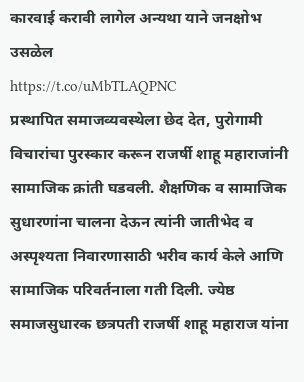कारवाई करावी लागेल अन्यथा याने जनक्षोभ उसळेल
https://t.co/uMbTLAQPNC
प्रस्थापित समाजव्यवस्थेला छेद देत, पुरोगामी विचारांचा पुरस्कार करून राजर्षी शाहू महाराजांनी सामाजिक क्रांती घडवली. शैक्षणिक व सामाजिक सुधारणांना चालना देऊन त्यांनी जातीभेद व अस्पृश्यता निवारणासाठी भरीव कार्य केले आणि सामाजिक परिवर्तनाला गती दिली. ज्येष्ठ समाजसुधारक छत्रपती राजर्षी शाहू महाराज यांना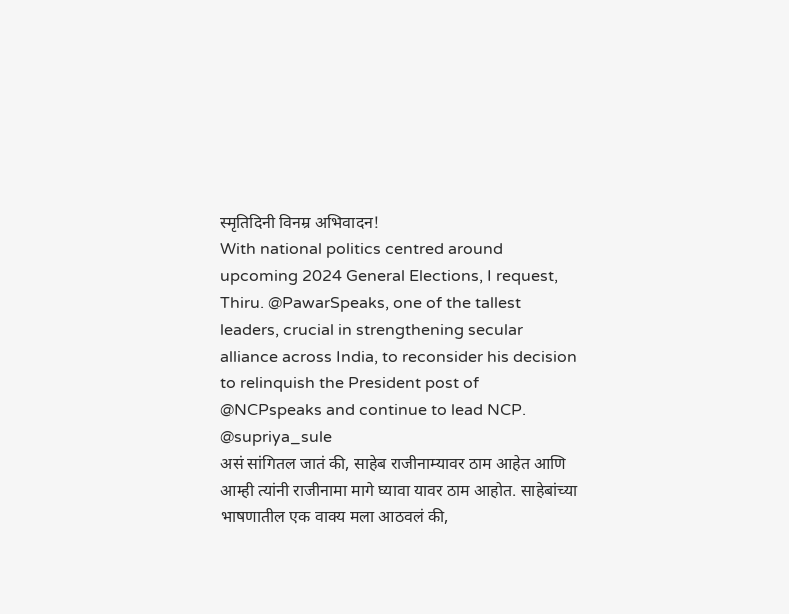स्मृतिदिनी विनम्र अभिवादन!
With national politics centred around upcoming 2024 General Elections, I request, Thiru. @PawarSpeaks, one of the tallest leaders, crucial in strengthening secular alliance across India, to reconsider his decision to relinquish the President post of @NCPspeaks and continue to lead NCP.
@supriya_sule
असं सांगितल जातं की, साहेब राजीनाम्यावर ठाम आहेत आणि आम्ही त्यांनी राजीनामा मागे घ्यावा यावर ठाम आहोत. साहेबांच्या भाषणातील एक वाक्य मला आठवलं की,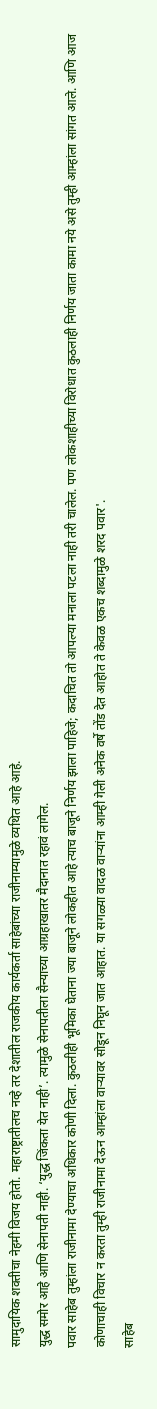सामुदायिक शक्तीचा नेहमी विजय होतो. महाराष्ट्रातीलच नव्हे तर देशातील राजकीय कार्यकर्ता साहेबांच्या राजीनाम्यामुळे व्यथित आहे आहे.
युद्ध समोर आहे आणि सेनापती नाही. ‘युद्ध जिंकता येत नाही’. त्यामुळे सेनापतीला सैन्याच्या आग्रहाखातर मैदानात रहावं लागेल.
पवार साहेब तुम्हांला राजीनामा देण्याचा अधिकार कोणी दिला. कुठलीही भूमिका घेताना ज्या बाजूने लोकहीत आहे त्याच बाजूने निर्णय झाला पाहिजे; कदाचित तो आपल्या मनाला पटला नाही तरी चालेल. पण लोकशाहीच्या विरोधात कुठलाही निर्णय जाता कामा नये असे तुम्ही आम्हांला सांगत आले. आणि आज कोणाचाही विचार न करता तुम्ही राजीनामा देऊन आम्हांला वाऱ्यावर सोडून निघून जात आहात. या सगळ्या वादळ वाऱ्यांना आम्ही गेली अनेक वर्षे तोंड देत आहोत ते केवळ एकच शब्दामुळे शरद पवार'.
साहेब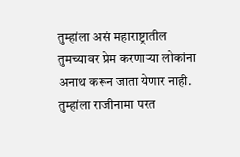तुम्हांला असं महाराष्ट्रातील तुमच्यावर प्रेम करणाऱ्या लोकांना अनाथ करून जाता येणार नाही. तुम्हांला राजीनामा परत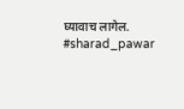घ्यावाच लागेल.
#sharad_pawar